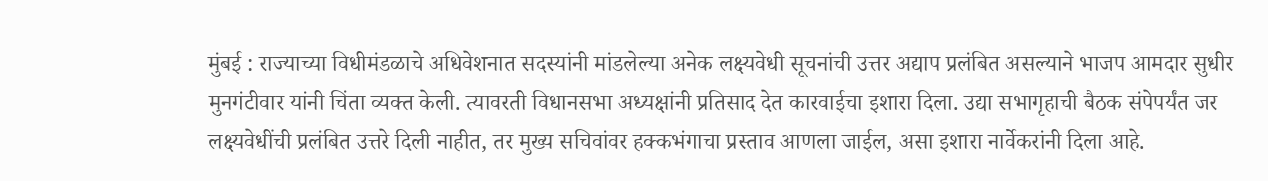मुंबई : राज्याच्या विधीमंडळाचे अधिवेशनात सदस्यांनी मांडलेल्या अनेक लक्ष्यवेधी सूचनांची उत्तर अद्याप प्रलंबित असल्याने भाजप आमदार सुधीर मुनगंटीवार यांनी चिंता व्यक्त केली. त्यावरती विधानसभा अध्यक्षांनी प्रतिसाद देत कारवाईचा इशारा दिला. उद्या सभागृहाची बैठक संपेपर्यंत जर लक्ष्यवेधींची प्रलंबित उत्तरे दिली नाहीत, तर मुख्य सचिवांवर हक्कभंगाचा प्रस्ताव आणला जाईल, असा इशारा नार्वेकरांनी दिला आहे.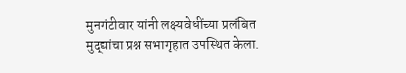मुनगंटीवार यांनी लक्ष्यवेधींच्या प्रलंबित मुद्द्यांचा प्रश्न सभागृहात उपस्थित केला.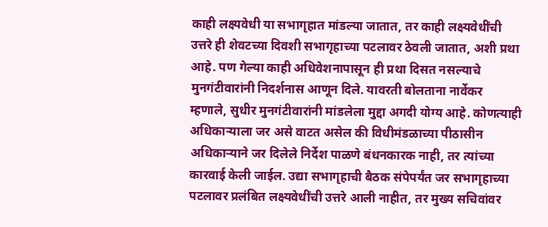काही लक्ष्यवेधी या सभागृहात मांडल्या जातात, तर काही लक्ष्यवेधींची उत्तरे ही शेवटच्या दिवशी सभागृहाच्या पटलावर ठेवली जातात, अशी प्रथा आहे. पण गेल्या काही अधिवेशनापासून ही प्रथा दिसत नसल्याचे मुनगंटीवारांनी निदर्शनास आणून दिले. यावरती बोलताना नार्वेकर म्हणाले, सुधीर मुनगंटीवारांनी मांडलेला मुद्दा अगदी योग्य आहे. कोणत्याही अधिकाऱ्याला जर असे वाटत असेल की विधीमंडळाच्या पीठासीन अधिकाऱ्याने जर दिलेले निर्देश पाळणे बंधनकारक नाही, तर त्यांच्या कारवाई केली जाईल. उद्या सभागृहाची बैठक संपेपर्यंत जर सभागृहाच्या पटलावर प्रलंबित लक्ष्यवेधींची उत्तरे आली नाहीत, तर मुख्य सचिवांवर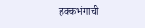हक्कभंगाची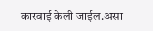कारवाई केली जाईल.असा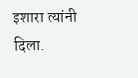इशारा त्यांनी दिला.